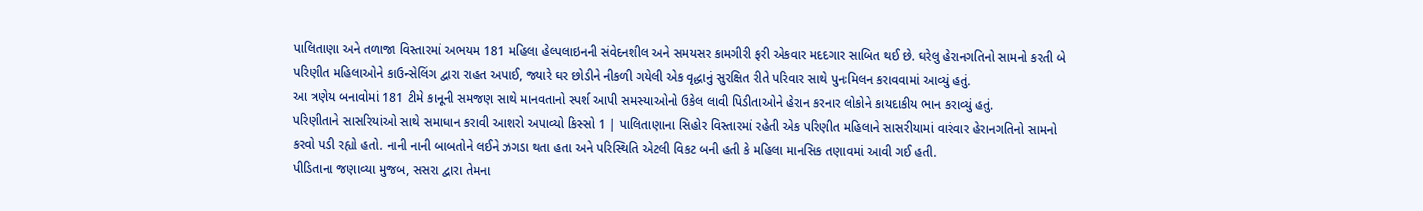પાલિતાણા અને તળાજા વિસ્તારમાં અભયમ 181 મહિલા હેલ્પલાઇનની સંવેદનશીલ અને સમયસર કામગીરી ફરી એકવાર મદદગાર સાબિત થઈ છે. ઘરેલુ હેરાનગતિનો સામનો કરતી બે પરિણીત મહિલાઓને કાઉન્સેલિંગ દ્વારા રાહત અપાઈ, જ્યારે ઘર છોડીને નીકળી ગયેલી એક વૃદ્ધાનું સુરક્ષિત રીતે પરિવાર સાથે પુનઃમિલન કરાવવામાં આવ્યું હતું.
આ ત્રણેય બનાવોમાં 181 ટીમે કાનૂની સમજણ સાથે માનવતાનો સ્પર્શ આપી સમસ્યાઓનો ઉકેલ લાવી પિડીતાઓને હેરાન કરનાર લોકોને કાયદાકીય ભાન કરાવ્યું હતું.
પરિણીતાને સાસરિયાંઓ સાથે સમાધાન કરાવી આશરો અપાવ્યો કિસ્સો 1 | પાલિતાણાના સિહોર વિસ્તારમાં રહેતી એક પરિણીત મહિલાને સાસરીયામાં વારંવાર હેરાનગતિનો સામનો કરવો પડી રહ્યો હતો. નાની નાની બાબતોને લઈને ઝગડા થતા હતા અને પરિસ્થિતિ એટલી વિકટ બની હતી કે મહિલા માનસિક તણાવમાં આવી ગઈ હતી.
પીડિતાના જણાવ્યા મુજબ, સસરા દ્વારા તેમના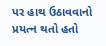પર હાથ ઉઠાવવાનો પ્રયત્ન થતો હતો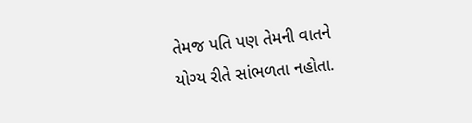તેમજ પતિ પણ તેમની વાતને યોગ્ય રીતે સાંભળતા નહોતા.